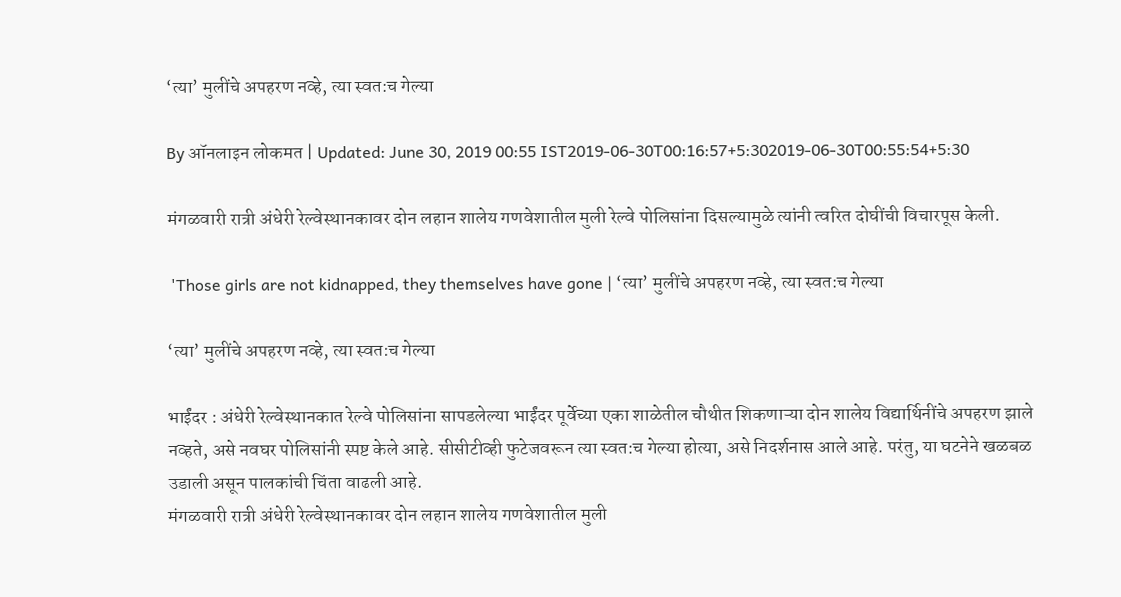‘त्या’ मुलींचे अपहरण नव्हे, त्या स्वत:च गेल्या

By ऑनलाइन लोकमत | Updated: June 30, 2019 00:55 IST2019-06-30T00:16:57+5:302019-06-30T00:55:54+5:30

मंगळवारी रात्री अंधेरी रेल्वेस्थानकावर दोन लहान शालेय गणवेशातील मुली रेल्वे पोलिसांना दिसल्यामुळे त्यांनी त्वरित दोघींची विचारपूस केली.

 'Those girls are not kidnapped, they themselves have gone | ‘त्या’ मुलींचे अपहरण नव्हे, त्या स्वत:च गेल्या

‘त्या’ मुलींचे अपहरण नव्हे, त्या स्वत:च गेल्या

भाईंदर : अंधेरी रेल्वेस्थानकात रेल्वे पोलिसांना सापडलेल्या भाईंदर पूर्वेच्या एका शाळेतील चौथीत शिकणाऱ्या दोन शालेय विद्यार्थिनींचे अपहरण झाले नव्हते, असे नवघर पोलिसांनी स्पष्ट केले आहे. सीसीटीव्ही फुटेजवरून त्या स्वत:च गेल्या होत्या, असे निदर्शनास आले आहे. परंतु, या घटनेने खळबळ उडाली असून पालकांची चिंता वाढली आहे.
मंगळवारी रात्री अंधेरी रेल्वेस्थानकावर दोन लहान शालेय गणवेशातील मुली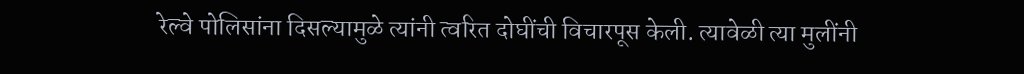रेल्वे पोलिसांना दिसल्यामुळे त्यांनी त्वरित दोघींची विचारपूस केली. त्यावेळी त्या मुलींनी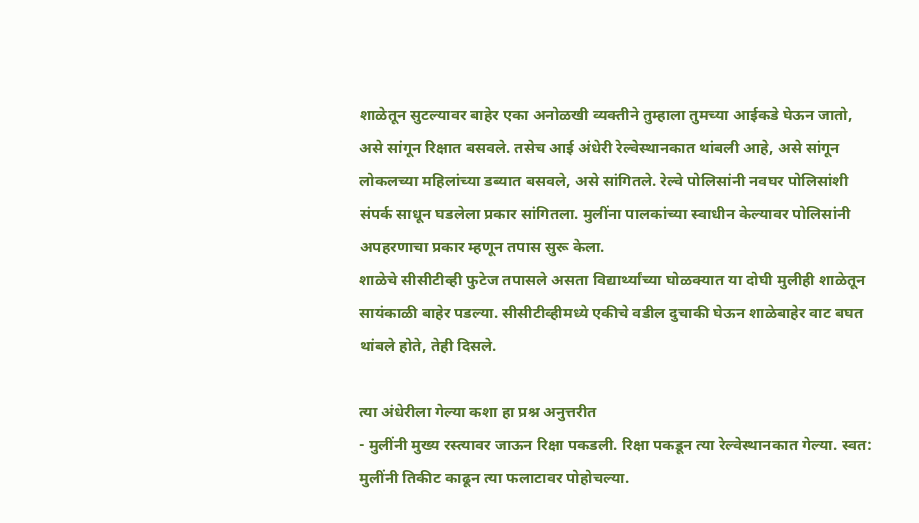शाळेतून सुटल्यावर बाहेर एका अनोळखी व्यक्तीने तुम्हाला तुमच्या आईकडे घेऊन जातो, असे सांगून रिक्षात बसवले. तसेच आई अंधेरी रेल्वेस्थानकात थांबली आहे, असे सांगून लोकलच्या महिलांच्या डब्यात बसवले, असे सांगितले. रेल्वे पोलिसांनी नवघर पोलिसांशी संपर्क साधून घडलेला प्रकार सांगितला. मुलींना पालकांच्या स्वाधीन केल्यावर पोलिसांनी अपहरणाचा प्रकार म्हणून तपास सुरू केला.
शाळेचे सीसीटीव्ही फुटेज तपासले असता विद्यार्थ्यांच्या घोळक्यात या दोघी मुलीही शाळेतून सायंकाळी बाहेर पडल्या. सीसीटीव्हीमध्ये एकीचे वडील दुचाकी घेऊन शाळेबाहेर वाट बघत थांबले होते, तेही दिसले.

त्या अंधेरीला गेल्या कशा हा प्रश्न अनुत्तरीत
- मुलींनी मुख्य रस्त्यावर जाऊन रिक्षा पकडली. रिक्षा पकडून त्या रेल्वेस्थानकात गेल्या. स्वत: मुलींनी तिकीट काढून त्या फलाटावर पोहोचल्या.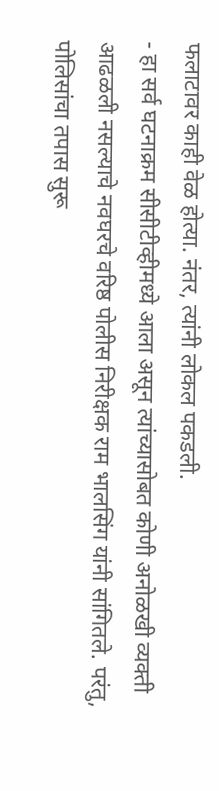फलाटावर काही वेळ होत्या. नंतर, त्यांनी लोकल पकडली.
- हा सर्व घटनाक्रम सीसीटीव्हीमध्ये आला असून त्यांच्यासोबत कोणी अनोळखी व्यक्ती आढळली नसल्याचे नवघरचे वरिष्ठ पोलीस निरीक्षक राम भालसिंग यांनी सांगितले. परंतु, पोलिसांचा तपास सुरू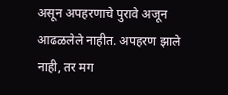असून अपहरणाचे पुरावे अजून आढळलेले नाहीत. अपहरण झाले नाही, तर मग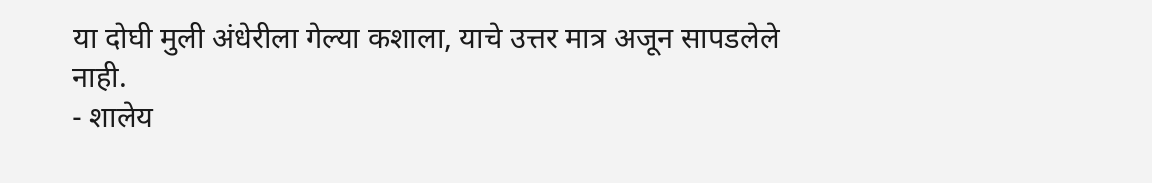या दोघी मुली अंधेरीला गेल्या कशाला, याचे उत्तर मात्र अजून सापडलेले नाही.
- शालेय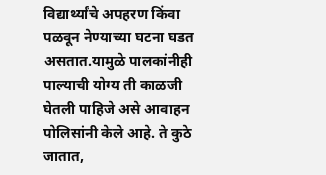विद्यार्थ्यांचे अपहरण किंवा पळवून नेण्याच्या घटना घडत असतात.यामुळे पालकांनीही पाल्याची योग्य ती काळजी घेतली पाहिजे असे आवाहन पोलिसांनी केले आहे. ते कुठे जातात,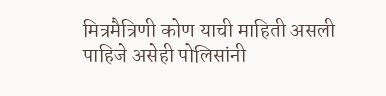मित्रमैत्रिणी कोण याची माहिती असली पाहिजे असेही पोलिसांनी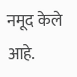नमूद केले आहे.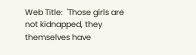Web Title:  'Those girls are not kidnapped, they themselves have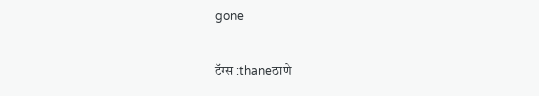gone

टॅग्स :thaneठाणे